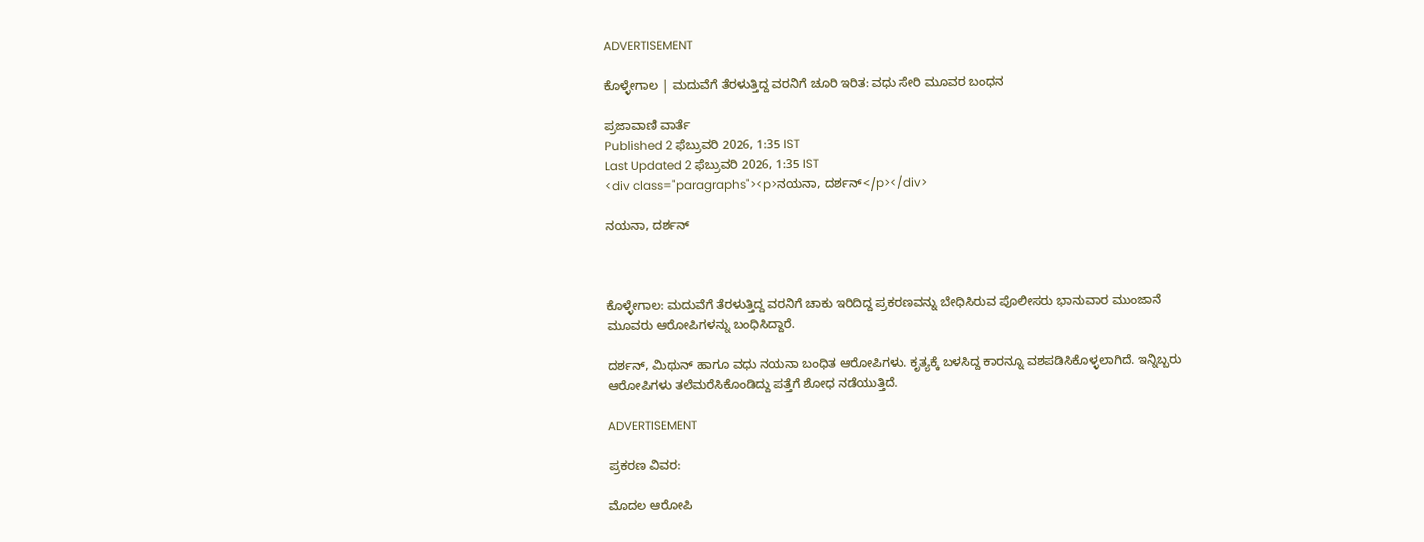ADVERTISEMENT

ಕೊಳ್ಳೇಗಾಲ | ಮದುವೆಗೆ ತೆರಳುತ್ತಿದ್ದ ವರನಿಗೆ ಚೂರಿ ಇರಿತ: ವಧು ಸೇರಿ ಮೂವರ ಬಂಧನ

ಪ್ರಜಾವಾಣಿ ವಾರ್ತೆ
Published 2 ಫೆಬ್ರುವರಿ 2026, 1:35 IST
Last Updated 2 ಫೆಬ್ರುವರಿ 2026, 1:35 IST
<div class="paragraphs"><p>ನಯನಾ, ದರ್ಶನ್‌</p></div>

ನಯನಾ, ದರ್ಶನ್‌



ಕೊಳ್ಳೇಗಾಲ: ಮದುವೆಗೆ ತೆರಳುತ್ತಿದ್ದ ವರನಿಗೆ ಚಾಕು ಇರಿದಿದ್ದ ಪ್ರಕರಣವನ್ನು ಬೇಧಿಸಿರುವ ಪೊಲೀಸರು ಭಾನುವಾರ ಮುಂಜಾನೆ ಮೂವರು ಆರೋಪಿಗಳನ್ನು ಬಂಧಿಸಿದ್ದಾರೆ.

ದರ್ಶನ್‌, ಮಿಥುನ್ ಹಾಗೂ ವಧು ನಯನಾ ಬಂಧಿತ ಆರೋಪಿಗಳು. ಕೃತ್ಯಕ್ಕೆ ಬಳಸಿದ್ದ ಕಾರನ್ನೂ ವಶಪಡಿಸಿಕೊಳ್ಳಲಾಗಿದೆ. ಇನ್ನಿಬ್ಬರು ಆರೋಪಿಗಳು ತಲೆಮರೆಸಿಕೊಂಡಿದ್ದು ಪತ್ತೆಗೆ ಶೋಧ ನಡೆಯುತ್ತಿದೆ.

ADVERTISEMENT

ಪ್ರಕರಣ ವಿವರ:

ಮೊದಲ ಆರೋಪಿ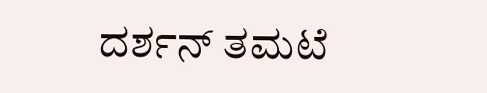ದರ್ಶನ್ ತಮಟೆ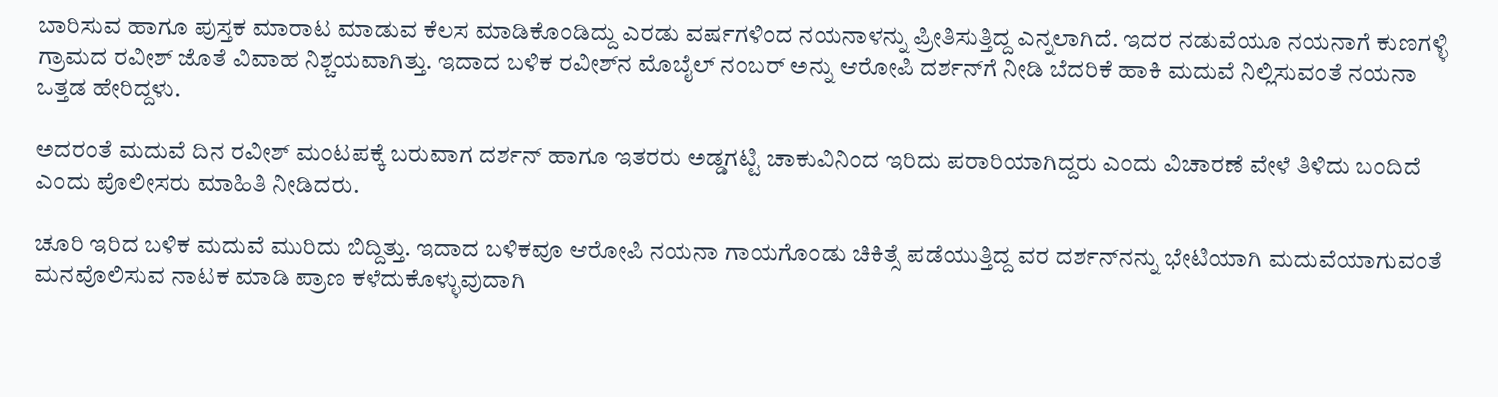ಬಾರಿಸುವ ಹಾಗೂ ಪುಸ್ತಕ ಮಾರಾಟ ಮಾಡುವ ಕೆಲಸ ಮಾಡಿಕೊಂಡಿದ್ದು ಎರಡು ವರ್ಷಗಳಿಂದ ನಯನಾಳನ್ನು ಪ್ರೀತಿಸುತ್ತಿದ್ದ ಎನ್ನಲಾಗಿದೆ. ಇದರ ನಡುವೆಯೂ ನಯನಾಗೆ ಕುಣಗಳ್ಳಿ ಗ್ರಾಮದ ರವೀಶ್ ಜೊತೆ ವಿವಾಹ ನಿಶ್ಚಯವಾಗಿತ್ತು. ಇದಾದ ಬಳಿಕ ರವೀಶ್‌ನ ಮೊಬೈಲ್‌ ನಂಬರ್ ಅನ್ನು ಆರೋಪಿ ದರ್ಶನ್‌ಗೆ ನೀಡಿ ಬೆದರಿಕೆ ಹಾಕಿ ಮದುವೆ ನಿಲ್ಲಿಸುವಂತೆ ನಯನಾ ಒತ್ತಡ ಹೇರಿದ್ದಳು.

ಅದರಂತೆ ಮದುವೆ ದಿನ ರವೀಶ್‌ ಮಂಟಪಕ್ಕೆ ಬರುವಾಗ ದರ್ಶನ್‌ ಹಾಗೂ ಇತರರು ಅಡ್ಡಗಟ್ಟಿ ಚಾಕುವಿನಿಂದ ಇರಿದು ಪರಾರಿಯಾಗಿದ್ದರು ಎಂದು ವಿಚಾರಣೆ ವೇಳೆ ತಿಳಿದು ಬಂದಿದೆ ಎಂದು ಪೊಲೀಸರು ಮಾಹಿತಿ ನೀಡಿದರು.

ಚೂರಿ ಇರಿದ ಬಳಿಕ ಮದುವೆ ಮುರಿದು ಬಿದ್ದಿತ್ತು. ಇದಾದ ಬಳಿಕವೂ ಆರೋಪಿ ನಯನಾ ಗಾಯಗೊಂಡು ಚಿಕಿತ್ಸೆ ಪಡೆಯುತ್ತಿದ್ದ ವರ ದರ್ಶನ್‌ನನ್ನು ಭೇಟಿಯಾಗಿ ಮದುವೆಯಾಗುವಂತೆ ಮನವೊಲಿಸುವ ನಾಟಕ ಮಾಡಿ ಪ್ರಾಣ ಕಳೆದುಕೊಳ್ಳುವುದಾಗಿ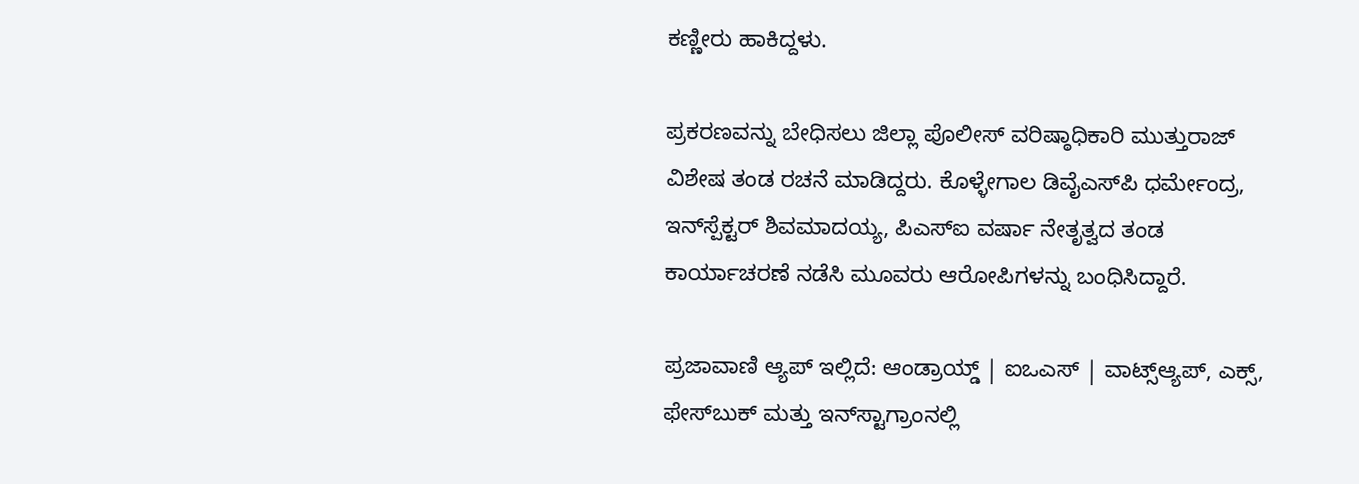ಕಣ್ಣೀರು ಹಾಕಿದ್ದಳು.

ಪ್ರಕರಣವನ್ನು ಬೇಧಿಸಲು ಜಿಲ್ಲಾ ಪೊಲೀಸ್ ವರಿಷ್ಠಾಧಿಕಾರಿ ಮುತ್ತುರಾಜ್ ವಿಶೇಷ ತಂಡ ರಚನೆ ಮಾಡಿದ್ದರು. ಕೊಳ್ಳೇಗಾಲ ಡಿವೈಎಸ್‌ಪಿ ಧರ್ಮೇಂದ್ರ, ಇನ್‌ಸ್ಪೆಕ್ಟರ್ ಶಿವಮಾದಯ್ಯ, ಪಿಎಸ್ಐ ವರ್ಷಾ ನೇತೃತ್ವದ ತಂಡ ಕಾರ್ಯಾಚರಣೆ ನಡೆಸಿ ಮೂವರು ಆರೋಪಿಗಳನ್ನು ಬಂಧಿಸಿದ್ದಾರೆ.

ಪ್ರಜಾವಾಣಿ ಆ್ಯಪ್ ಇಲ್ಲಿದೆ: ಆಂಡ್ರಾಯ್ಡ್ | ಐಒಎಸ್ | ವಾಟ್ಸ್ಆ್ಯಪ್, ಎಕ್ಸ್, ಫೇಸ್‌ಬುಕ್ ಮತ್ತು ಇನ್‌ಸ್ಟಾಗ್ರಾಂನಲ್ಲಿ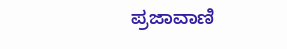ಪ್ರಜಾವಾಣಿ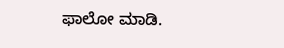ಫಾಲೋ ಮಾಡಿ.